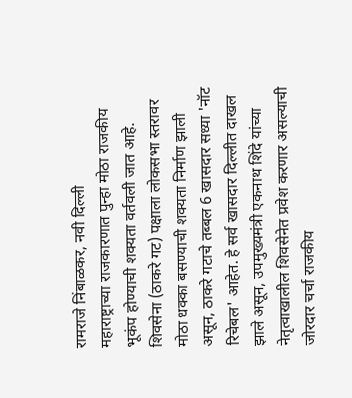रामराजे निंबाळकर, नवी दिल्ली
महाराष्ट्राच्या राजकारणात पुन्हा मोठा राजकीय भूकंप होण्याची शक्यता वर्तवली जात आहे. शिवसेना (ठाकरे गट) पक्षाला लोकसभा स्तरावर मोठा धक्का बसण्याची शक्यता निर्माण झाली असून, ठाकरे गटाचे तब्बल 6 खासदार सध्या 'नॉट रिचेबल' आहेत. हे सर्व खासदार दिल्लीत दाखल झाले असून, उपमुख्यमंत्री एकनाथ शिंदे यांच्या नेतृत्वाखालील शिवसेनेत प्रवेश करणार असल्याची जोरदार चर्चा राजकीय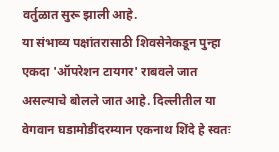वर्तुळात सुरू झाली आहे.
या संभाव्य पक्षांतरासाठी शिवसेनेकडून पुन्हा एकदा 'ऑपरेशन टायगर' राबवले जात असल्याचे बोलले जात आहे. दिल्लीतील या वेगवान घडामोडींदरम्यान एकनाथ शिंदे हे स्वतः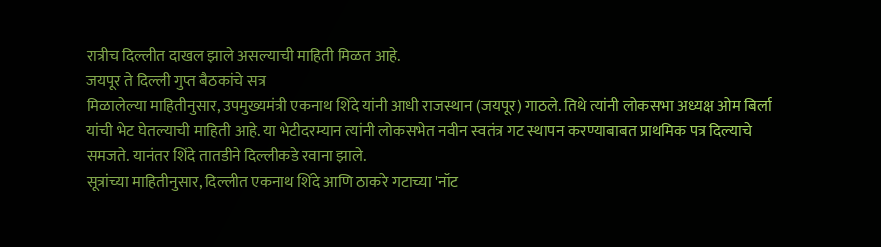रात्रीच दिल्लीत दाखल झाले असल्याची माहिती मिळत आहे.
जयपूर ते दिल्ली गुप्त बैठकांचे सत्र
मिळालेल्या माहितीनुसार, उपमुख्यमंत्री एकनाथ शिंदे यांनी आधी राजस्थान (जयपूर) गाठले. तिथे त्यांनी लोकसभा अध्यक्ष ओम बिर्ला यांची भेट घेतल्याची माहिती आहे. या भेटीदरम्यान त्यांनी लोकसभेत नवीन स्वतंत्र गट स्थापन करण्याबाबत प्राथमिक पत्र दिल्याचे समजते. यानंतर शिंदे तातडीने दिल्लीकडे रवाना झाले.
सूत्रांच्या माहितीनुसार, दिल्लीत एकनाथ शिंदे आणि ठाकरे गटाच्या 'नॉट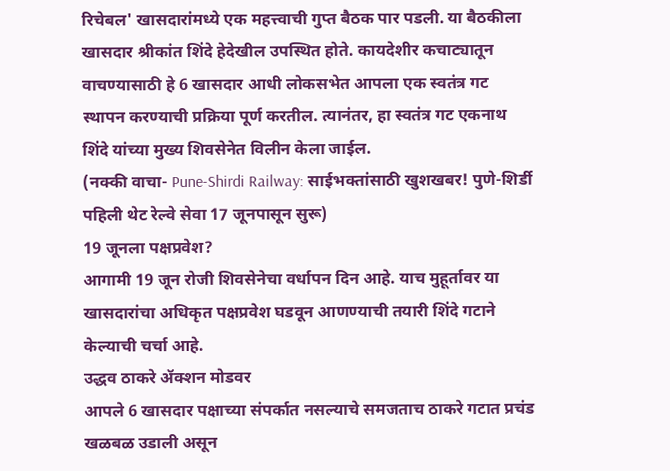रिचेबल' खासदारांमध्ये एक महत्त्वाची गुप्त बैठक पार पडली. या बैठकीला खासदार श्रीकांत शिंदे हेदेखील उपस्थित होते. कायदेशीर कचाट्यातून वाचण्यासाठी हे 6 खासदार आधी लोकसभेत आपला एक स्वतंत्र गट स्थापन करण्याची प्रक्रिया पूर्ण करतील. त्यानंतर, हा स्वतंत्र गट एकनाथ शिंदे यांच्या मुख्य शिवसेनेत विलीन केला जाईल.
(नक्की वाचा- Pune-Shirdi Railway: साईभक्तांसाठी खुशखबर! पुणे-शिर्डी पहिली थेट रेल्वे सेवा 17 जूनपासून सुरू)
19 जूनला पक्षप्रवेश?
आगामी 19 जून रोजी शिवसेनेचा वर्धापन दिन आहे. याच मुहूर्तावर या खासदारांचा अधिकृत पक्षप्रवेश घडवून आणण्याची तयारी शिंदे गटाने केल्याची चर्चा आहे.
उद्धव ठाकरे ॲक्शन मोडवर
आपले 6 खासदार पक्षाच्या संपर्कात नसल्याचे समजताच ठाकरे गटात प्रचंड खळबळ उडाली असून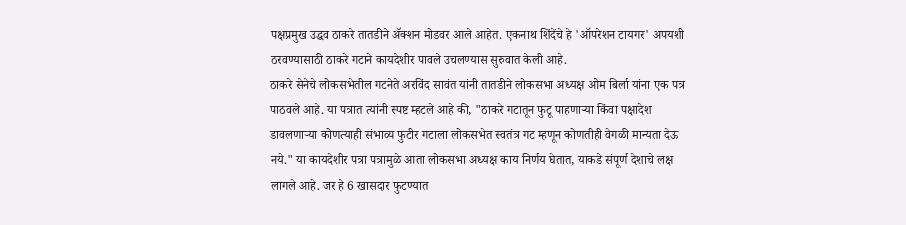पक्षप्रमुख उद्धव ठाकरे तातडीने ॲक्शन मोडवर आले आहेत. एकनाथ शिंदेंचे हे 'ऑपरेशन टायगर' अपयशी ठरवण्यासाठी ठाकरे गटाने कायदेशीर पावले उचलण्यास सुरुवात केली आहे.
ठाकरे सेनेचे लोकसभेतील गटनेते अरविंद सावंत यांनी तातडीने लोकसभा अध्यक्ष ओम बिर्ला यांना एक पत्र पाठवले आहे. या पत्रात त्यांनी स्पष्ट म्हटले आहे की, "ठाकरे गटातून फुटू पाहणाऱ्या किंवा पक्षादेश डावलणाऱ्या कोणत्याही संभाव्य फुटीर गटाला लोकसभेत स्वतंत्र गट म्हणून कोणतीही वेगळी मान्यता देऊ नये." या कायदेशीर पत्रा पत्रामुळे आता लोकसभा अध्यक्ष काय निर्णय घेतात, याकडे संपूर्ण देशाचे लक्ष लागले आहे. जर हे 6 खासदार फुटण्यात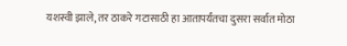यशस्वी झाले, तर ठाकरे गटासाठी हा आतापर्यंतचा दुसरा सर्वात मोठा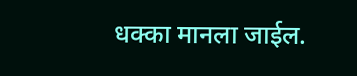धक्का मानला जाईल.